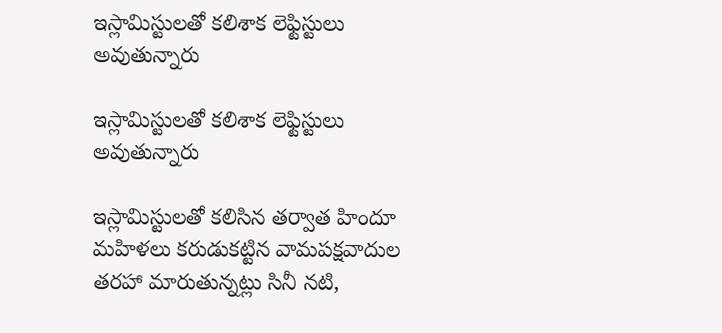ఇస్లామిస్టుల‌తో క‌లిశాక లెఫ్టిస్టులు అవుతున్నారు

ఇస్లామిస్టుల‌తో క‌లిశాక లెఫ్టిస్టులు అవుతున్నారు

ఇస్లామిస్టుల‌తో కలిసిన త‌ర్వాత హిందూ మ‌హిళ‌లు క‌రుడుక‌ట్టిన వామ‌ప‌క్ష‌వాదుల త‌ర‌హా మారుతున్న‌ట్లు సినీ నటి,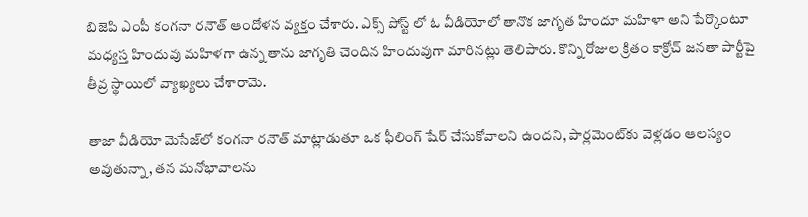బిజెపి ఎంపీ కంగనా రనౌత్ ఆందోళ‌న వ్య‌క్తం చేశారు. ఎక్స్ పోస్ట్ లో ఓ వీడియోలో తానొక జాగృత హిందూ మహిళా అని పేర్కొంటూ మ‌ధ్య‌స్త హిందువు మ‌హిళ‌గా ఉన్న తాను జాగృతి చెందిన హిందువుగా మారిన‌ట్లు తెలిపారు. కొన్ని రోజుల క్రితం కాక్రోచ్ జ‌న‌తా పార్టీపై తీవ్ర స్థాయిలో వ్యాఖ్య‌లు చేశారామె.

తాజా వీడియో మెసేజ్‌లో కంగ‌నా ర‌నౌత్ మాట్లాడుతూ ఒక ఫీలింగ్ షేర్ చేసుకోవాల‌ని ఉంద‌ని, పార్ల‌మెంట్‌కు వెళ్ల‌డం ఆల‌స్యం అవుతున్నా, త‌న మనోభావాలను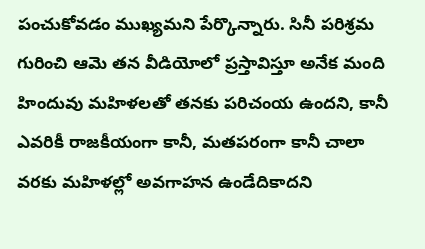పంచుకోవ‌డం ముఖ్య‌మ‌ని పేర్కొన్నారు. సినీ పరిశ్రమ గురించి ఆమె త‌న వీడియోలో ప్రస్తావిస్తూ అనేక మంది హిందువు మ‌హిళ‌ల‌తో త‌న‌కు ప‌రిచంయ ఉంద‌ని, కానీ ఎవ‌రికీ రాజ‌కీయంగా కానీ, మ‌త‌ప‌రంగా కానీ చాలా వ‌ర‌కు మ‌హిళ‌ల్లో అవ‌గాహ‌న ఉండేదికాద‌ని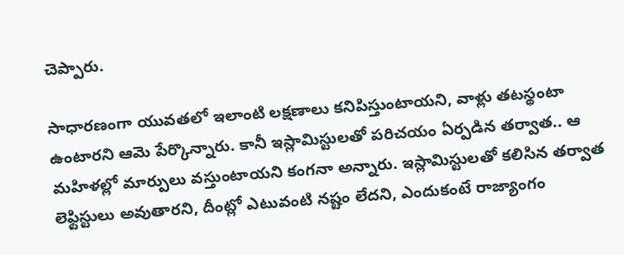చెప్పారు.

సాధార‌ణంగా యువ‌త‌లో ఇలాంటి ల‌క్ష‌ణాలు క‌నిపిస్తుంటాయ‌ని, వాళ్లు త‌ట‌స్థంటా ఉంటార‌ని ఆమె పేర్కొన్నారు. కానీ ఇస్లామిస్టుల‌తో ప‌రిచ‌యం ఏర్ప‌డిన త‌ర్వాత‌.. ఆ మ‌హిళ‌ల్లో మార్పులు వ‌స్తుంటాయ‌ని కంగ‌నా అన్నారు. ఇస్లామిస్టుల‌తో క‌లిసిన త‌ర్వాత లెఫ్టిస్టులు అవుతార‌ని, దీంట్లో ఎటువంటి న‌ష్టం లేద‌ని, ఎందుకంటే రాజ్యాంగం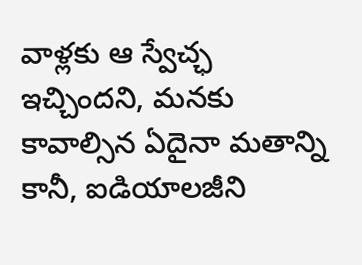వాళ్ల‌కు ఆ స్వేచ్ఛ ఇచ్చింద‌ని, మ‌న‌కు కావాల్సిన ఏదైనా మ‌తాన్ని కానీ, ఐడియాల‌జీని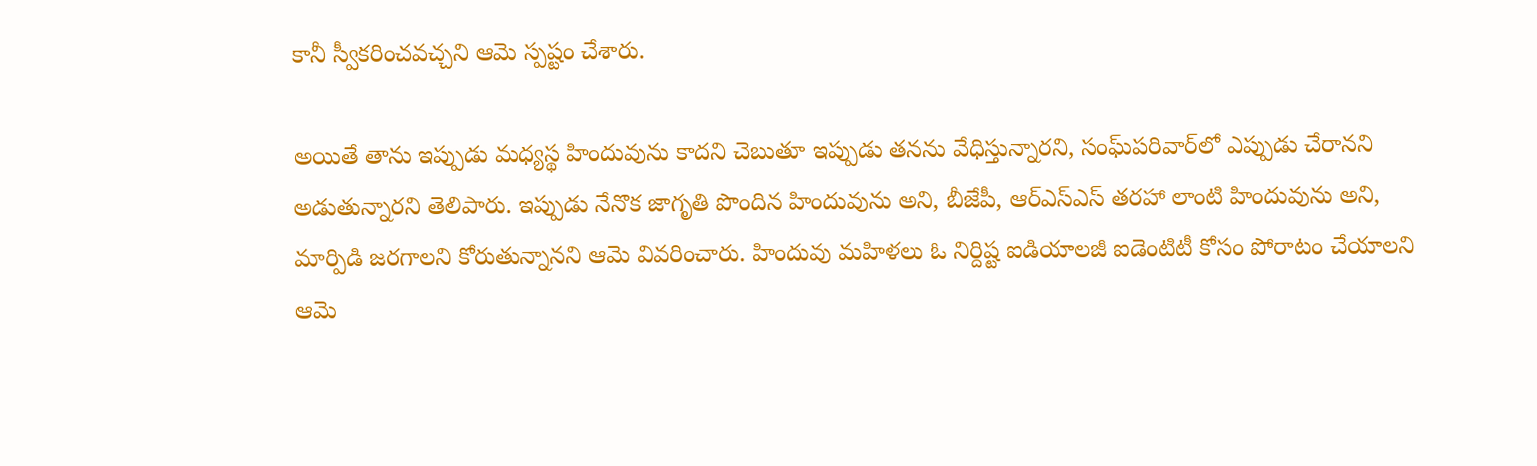కానీ స్వీక‌రించ‌వ‌చ్చని ఆమె స్పష్టం చేశారు.

అయితే తాను ఇప్పుడు మ‌ధ్యస్థ హిందువును కాదని చెబుతూ ఇప్పుడు త‌న‌ను వేధిస్తున్నార‌ని, సంఘ్‌ప‌రివార్‌లో ఎప్పుడు చేరాన‌ని అడుతున్నార‌ని తెలిపారు. ఇప్పుడు నేనొక జాగృతి పొందిన హిందువును అని, బీజేపీ, ఆర్ఎస్ఎస్ త‌ర‌హా లాంటి హిందువును అని, మార్పిడి జ‌ర‌గాల‌ని కోరుతున్నానని ఆమె వివరించారు. హిందువు మ‌హిళ‌లు ఓ నిర్దిష్ట ఐడియాల‌జీ ఐడెంటిటీ కోసం పోరాటం చేయాల‌ని ఆమె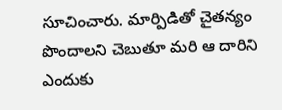సూచించారు. మార్పిడితో చైత‌న్యం పొందాల‌ని చెబుతూ మ‌రి ఆ దారిని ఎందుకు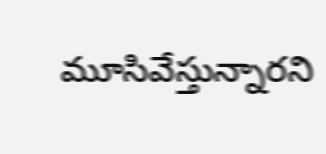మూసివేస్తున్నార‌ని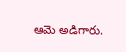ఆమె అడిగారు.